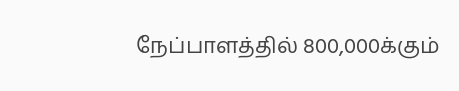நேப்பாளத்தில் 800,000க்கும்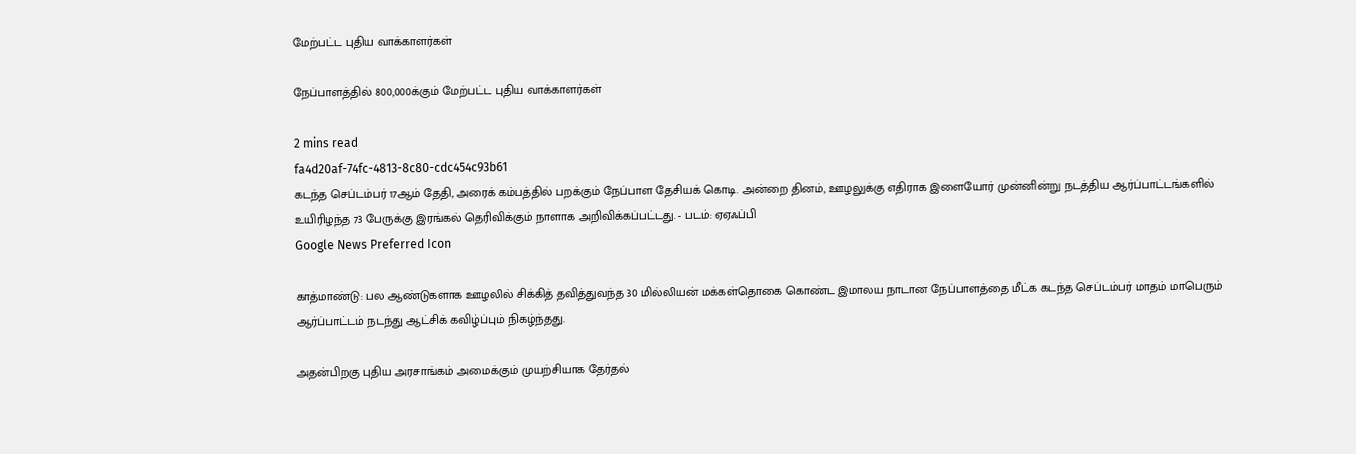மேற்பட்ட புதிய வாக்காளர்கள்

நேப்பாளத்தில் 800,000க்கும் மேற்பட்ட புதிய வாக்காளர்கள்

2 mins read
fa4d20af-74fc-4813-8c80-cdc454c93b61
கடந்த செப்டம்பர் 17ஆம் தேதி, அரைக் கம்பத்தில் பறக்கும் நேப்பாள தேசியக் கொடி. அன்றை தினம், ஊழலுக்கு எதிராக இளையோர் முன்னின்று நடத்திய ஆர்ப்பாட்டங்களில் உயிரிழந்த 73 பேருக்கு இரங்கல் தெரிவிக்கும் நாளாக அறிவிக்கப்பட்டது. - படம்: ஏஏஃப்பி
Google News Preferred Icon

காத்மாண்டு: பல ஆண்டுகளாக ஊழலில் சிக்கித் தவித்துவந்த 30 மில்லியன் மக்கள்தொகை கொண்ட இமாலய நாடான நேப்பாளத்தை மீட்க கடந்த செப்டம்பர் மாதம் மாபெரும் ஆர்ப்பாட்டம் நடந்து ஆட்சிக் கவிழ்ப்பும் நிகழ்ந்தது.

அதன்பிறகு புதிய அரசாங்கம் அமைக்கும் முயற்சியாக தேர்தல்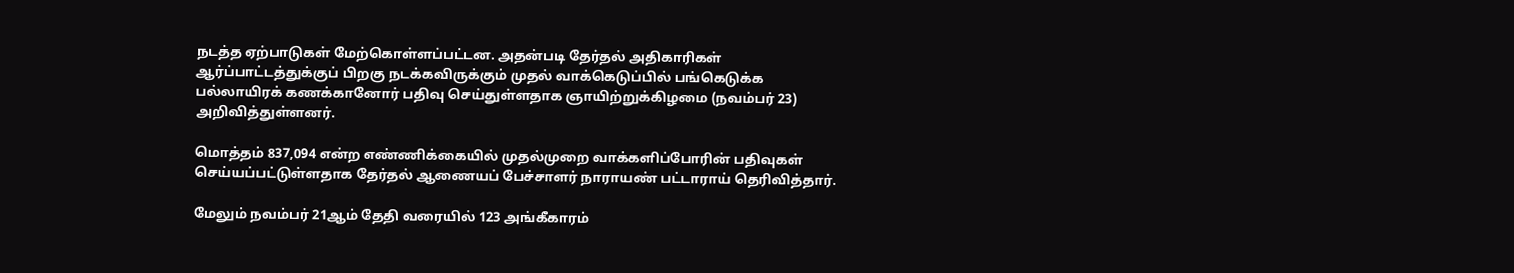நடத்த ஏற்பாடுகள் மேற்கொள்ளப்பட்டன. அதன்படி தேர்தல் அதிகாரிகள் ஆர்ப்பாட்டத்துக்குப் பிறகு நடக்கவிருக்கும் முதல் வாக்கெடுப்பில் பங்கெடுக்க பல்லாயிரக் கணக்கானோர் பதிவு செய்துள்ளதாக ஞாயிற்றுக்கிழமை (நவம்பர் 23) அறிவித்துள்ளனர்.

மொத்தம் 837,094 என்ற எண்ணிக்கையில் முதல்முறை வாக்களிப்போரின் பதிவுகள் செய்யப்பட்டுள்ளதாக தேர்தல் ஆணையப் பேச்சாளர் நாராயண் பட்டாராய் தெரிவித்தார்.

மேலும் நவம்பர் 21ஆம் தேதி வரையில் 123 அங்கீகாரம்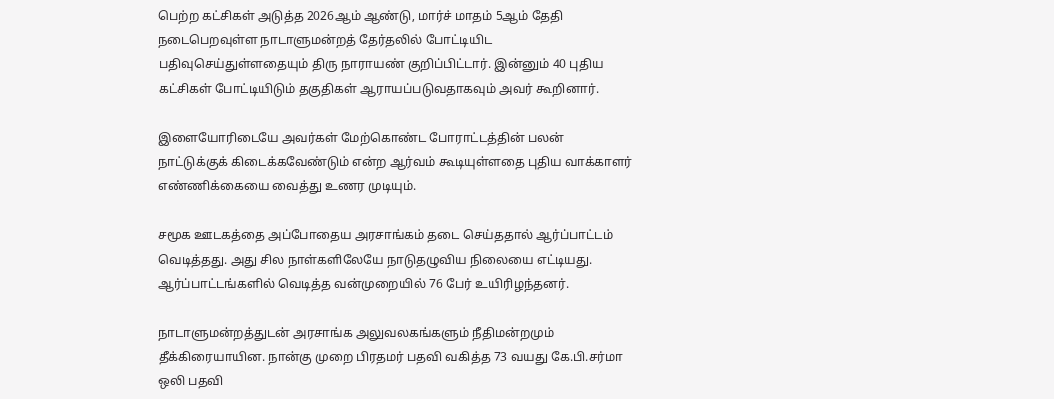பெற்ற கட்சிகள் அடுத்த 2026ஆம் ஆண்டு, மார்ச் மாதம் 5ஆம் தேதி நடைபெறவுள்ள நாடாளுமன்றத் தேர்தலில் போட்டியிட பதிவுசெய்துள்ளதையும் திரு நாராயண் குறிப்பிட்டார். இன்னும் 40 புதிய கட்சிகள் போட்டியிடும் தகுதிகள் ஆராயப்படுவதாகவும் அவர் கூறினார்.

இளையோரிடையே அவர்கள் மேற்கொண்ட போராட்டத்தின் பலன் நாட்டுக்குக் கிடைக்கவேண்டும் என்ற ஆர்வம் கூடியுள்ளதை புதிய வாக்காளர் எண்ணிக்கையை வைத்து உணர முடியும்.

சமூக ஊடகத்தை அப்போதைய அரசாங்கம் தடை செய்ததால் ஆர்ப்பாட்டம் வெடித்தது. அது சில நாள்களிலேயே நாடுதழுவிய நிலையை எட்டியது. ஆர்ப்பாட்டங்களில் வெடித்த வன்முறையில் 76 பேர் உயிரிழந்தனர்.

நாடாளுமன்றத்துடன் அரசாங்க அலுவலகங்களும் நீதிமன்றமும் தீக்கிரையாயின. நான்கு முறை பிரதமர் பதவி வகித்த 73 வயது கே.பி.சர்மா ஒலி பதவி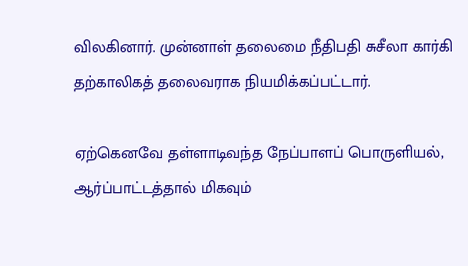விலகினார். முன்னாள் தலைமை நீதிபதி சுசீலா கார்கி தற்காலிகத் தலைவராக நியமிக்கப்பட்டார்.

ஏற்கெனவே தள்ளாடிவந்த நேப்பாளப் பொருளியல், ஆர்ப்பாட்டத்தால் மிகவும்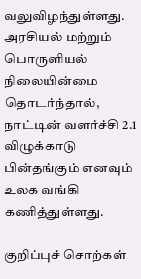வலுவிழந்துள்ளது. அரசியல் மற்றும் பொருளியல் நிலையின்மை தொடர்ந்தால், நாட்டின் வளர்ச்சி 2.1 விழுக்காடு பின்தங்கும் எனவும் உலக வங்கி கணித்துள்ளது.

குறிப்புச் சொற்கள்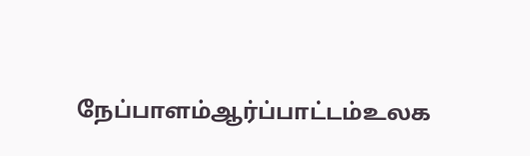நேப்பாளம்ஆர்ப்பாட்டம்உலக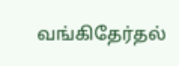வங்கிதேர்தல்